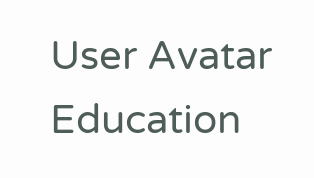User Avatar Education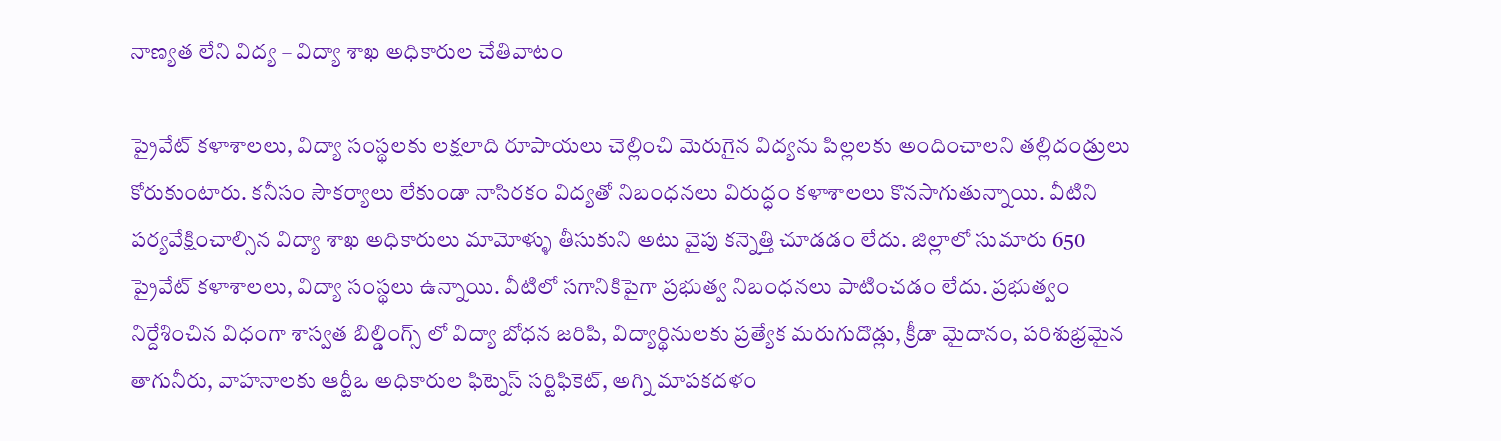నాణ్యత లేని విద్య – విద్యా శాఖ అధికారుల చేతివాటం

ప్రైవేట్ కళాశాలలు, విద్యా సంస్థలకు లక్షలాది రూపాయలు చెల్లించి మెరుగైన విద్యను పిల్లలకు అందించాలని తల్లిదండ్రులు కోరుకుంటారు. కనీసం సౌకర్యాలు లేకుండా నాసిరకం విద్యతో నిబంధనలు విరుద్ధం కళాశాలలు కొనసాగుతున్నాయి. వీటిని పర్యవేక్షించాల్సిన విద్యా శాఖ అధికారులు మామోళ్ళు తీసుకుని అటు వైపు కన్నెత్తి చూడడం లేదు. జిల్లాలో సుమారు 650 ప్రైవేట్ కళాశాలలు, విద్యా సంస్థలు ఉన్నాయి. వీటిలో సగానికిపైగా ప్రభుత్వ నిబంధనలు పాటించడం లేదు. ప్రభుత్వం నిర్దేశించిన విధంగా శాస్వత బిల్డింగ్స్ లో విద్యా బోధన జరిపి, విద్యార్థినులకు ప్రత్యేక మరుగుదొడ్లు, క్రీడా మైదానం, పరిశుభ్రమైన తాగునీరు, వాహనాలకు ఆర్టీఒ అధికారుల ఫిట్నెస్ సర్టిఫికెట్, అగ్ని మాపకదళం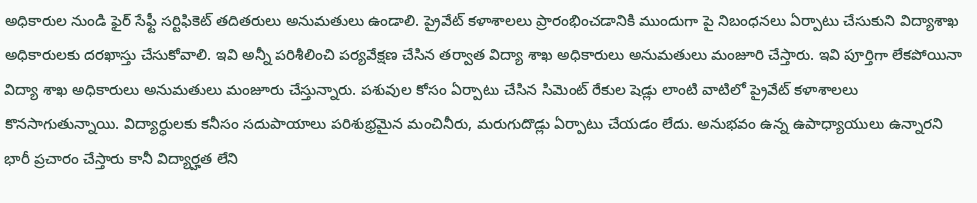అధికారుల నుండి ఫైర్ సేఫ్టీ సర్టిఫికెట్ తదితరులు అనుమతులు ఉండాలి. ప్రైవేట్ కళాశాలలు ప్రారంభించడానికి ముందుగా పై నిబంధనలు ఏర్పాటు చేసుకుని విద్యాశాఖ అధికారులకు దరఖాస్తు చేసుకోవాలి. ఇవి అన్నీ పరిశీలించి పర్యవేక్షణ చేసిన తర్వాత విద్యా శాఖ అధికారులు అనుమతులు మంజూరి చేస్తారు. ఇవి పూర్తిగా లేకపోయినా విద్యా శాఖ అధికారులు అనుమతులు మంజూరు చేస్తున్నారు. పశువుల కోసం ఏర్పాటు చేసిన సిమెంట్ రేకుల షెడ్లు లాంటి వాటిలో ప్రైవేట్ కళాశాలలు కొనసాగుతున్నాయి. విద్యార్ధులకు కనీసం సదుపాయాలు పరిశుభ్రమైన మంచినీరు, మరుగుదొడ్లు ఏర్పాటు చేయడం లేదు. అనుభవం ఉన్న ఉపాధ్యాయులు ఉన్నారని భారీ ప్రచారం చేస్తారు కానీ విద్యార్హత లేని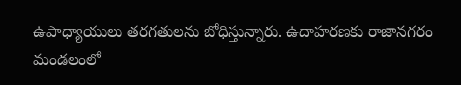ఉపాధ్యాయులు తరగతులను బోధిస్తున్నారు. ఉదాహరణకు రాజానగరం మండలంలో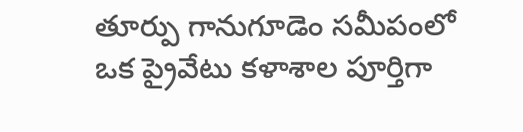తూర్పు గానుగూడెం సమీపంలో ఒక ప్రైవేటు కళాశాల పూర్తిగా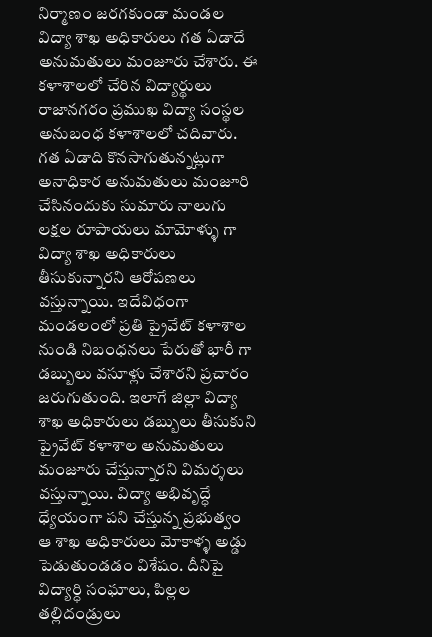నిర్మాణం జరగకుండా మండల విద్యా శాఖ అధికారులు గత ఏడాదే అనుమతులు మంజూరు చేశారు. ఈ కళాశాలలో చేరిన విద్యార్థులు రాజానగరం ప్రముఖ విద్యా సంస్థల అనుబంధ కళాశాలలో చదివారు. గత ఏడాది కొనసాగుతున్నట్లుగా అనాధికార అనుమతులు మంజూరి చేసినందుకు సుమారు నాలుగు లక్షల రూపాయలు మామోళ్ళు గా విద్యా శాఖ అధికారులు తీసుకున్నారని ఆరోపణలు వస్తున్నాయి. ఇదేవిధంగా మండలంలో ప్రతి ప్రైవేట్ కళాశాల నుండి నిబంధనలు పేరుతో భారీ గా డబ్బులు వసూళ్లు చేశారని ప్రచారం జరుగుతుంది. ఇలాగే జిల్లా విద్యా శాఖ అధికారులు డబ్బులు తీసుకుని ప్రైవేట్ కళాశాల అనుమతులు మంజూరు చేస్తున్నారని విమర్శలు వస్తున్నాయి. విద్యా అభివృద్ధే ధ్యేయంగా పని చేస్తున్న ప్రభుత్వం ఆ శాఖ అధికారులు మోకాళ్ళ అడ్డు పెడుతుండడం విశేషం. దీనిపై విద్యార్ధి సంఘాలు, పిల్లల తల్లిదండ్రులు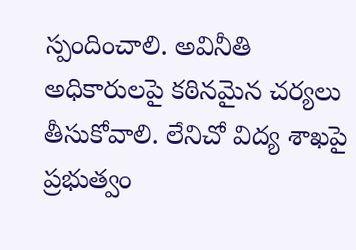స్పందించాలి. అవినీతి అధికారులపై కఠినమైన చర్యలు తీసుకోవాలి. లేనిచో విద్య శాఖపై ప్రభుత్వం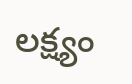లక్ష్యం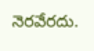నెరవేరదు.